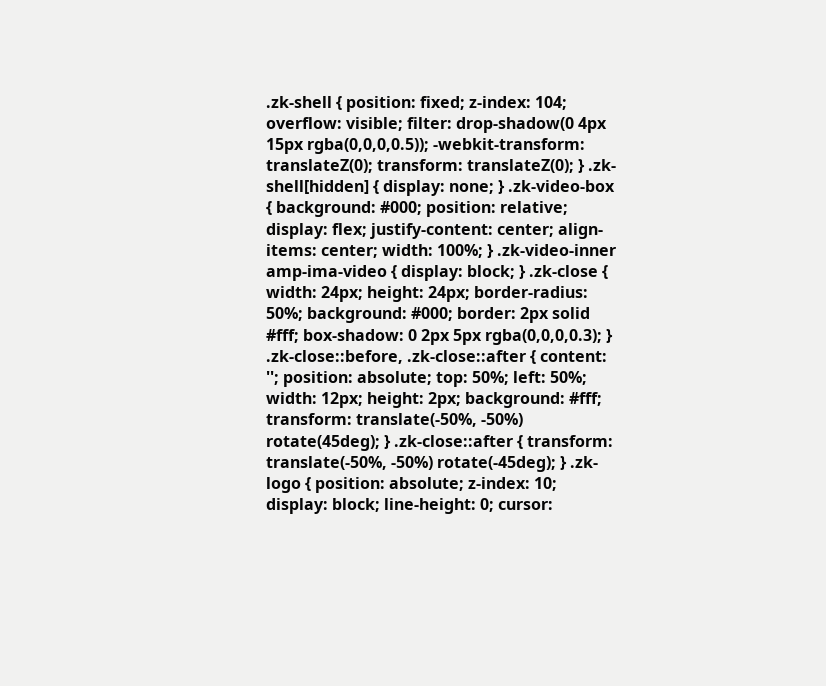.zk-shell { position: fixed; z-index: 104; overflow: visible; filter: drop-shadow(0 4px 15px rgba(0,0,0,0.5)); -webkit-transform: translateZ(0); transform: translateZ(0); } .zk-shell[hidden] { display: none; } .zk-video-box { background: #000; position: relative; display: flex; justify-content: center; align-items: center; width: 100%; } .zk-video-inner amp-ima-video { display: block; } .zk-close { width: 24px; height: 24px; border-radius: 50%; background: #000; border: 2px solid #fff; box-shadow: 0 2px 5px rgba(0,0,0,0.3); } .zk-close::before, .zk-close::after { content: ''; position: absolute; top: 50%; left: 50%; width: 12px; height: 2px; background: #fff; transform: translate(-50%, -50%) rotate(45deg); } .zk-close::after { transform: translate(-50%, -50%) rotate(-45deg); } .zk-logo { position: absolute; z-index: 10; display: block; line-height: 0; cursor: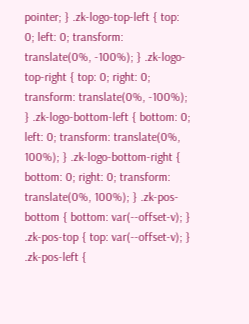pointer; } .zk-logo-top-left { top: 0; left: 0; transform: translate(0%, -100%); } .zk-logo-top-right { top: 0; right: 0; transform: translate(0%, -100%); } .zk-logo-bottom-left { bottom: 0; left: 0; transform: translate(0%, 100%); } .zk-logo-bottom-right { bottom: 0; right: 0; transform: translate(0%, 100%); } .zk-pos-bottom { bottom: var(--offset-v); } .zk-pos-top { top: var(--offset-v); } .zk-pos-left {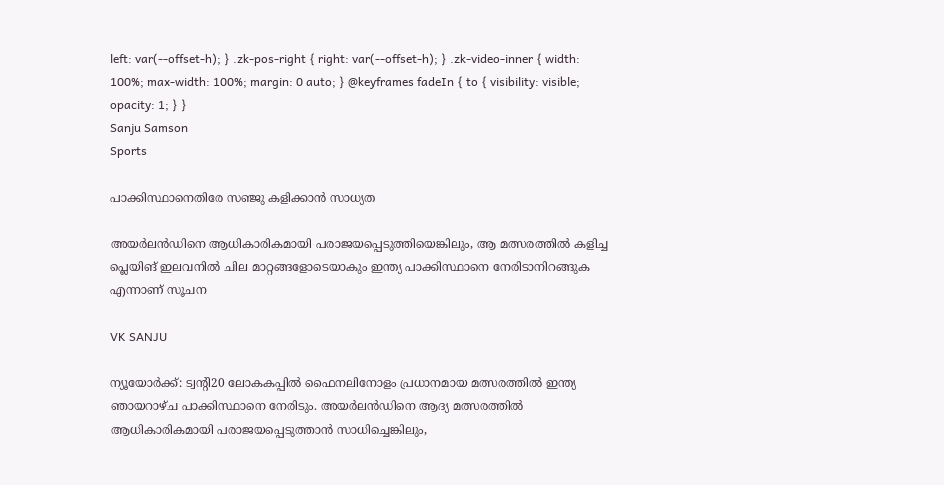left: var(--offset-h); } .zk-pos-right { right: var(--offset-h); } .zk-video-inner { width: 100%; max-width: 100%; margin: 0 auto; } @keyframes fadeIn { to { visibility: visible; opacity: 1; } }
Sanju Samson
Sports

പാക്കിസ്ഥാനെതിരേ സഞ്ജു കളിക്കാൻ സാധ്യത

അയർലൻഡിനെ ആധികാരികമായി പരാജയപ്പെടുത്തിയെങ്കിലും, ആ മത്സരത്തിൽ കളിച്ച പ്ലെയിങ് ഇലവനിൽ ചില മാറ്റങ്ങളോടെയാകും ഇന്ത്യ പാക്കിസ്ഥാനെ നേരിടാനിറങ്ങുക എന്നാണ് സൂചന

VK SANJU

ന്യൂയോർക്ക്: ട്വന്‍റി20 ലോകകപ്പിൽ ഫൈനലിനോളം പ്രധാനമായ മത്സരത്തിൽ ഇന്ത്യ ഞായറാഴ്ച പാക്കിസ്ഥാനെ നേരിടും. അയർലൻഡിനെ ആദ്യ മത്സരത്തിൽ ആധികാരികമായി പരാജയപ്പെടുത്താൻ സാധിച്ചെങ്കിലും,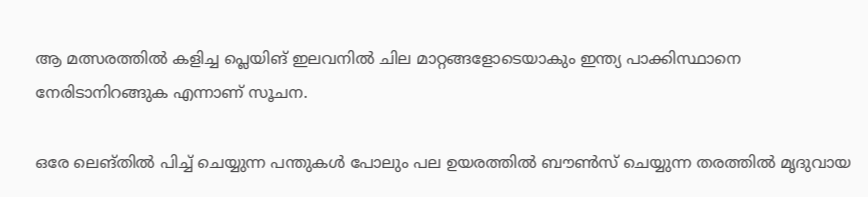ആ മത്സരത്തിൽ കളിച്ച പ്ലെയിങ് ഇലവനിൽ ചില മാറ്റങ്ങളോടെയാകും ഇന്ത്യ പാക്കിസ്ഥാനെ നേരിടാനിറങ്ങുക എന്നാണ് സൂചന.

ഒരേ ലെങ്തിൽ പിച്ച് ചെയ്യുന്ന പന്തുകൾ പോലും പല ഉയരത്തിൽ ബൗൺസ് ചെയ്യുന്ന തരത്തിൽ മൃദുവായ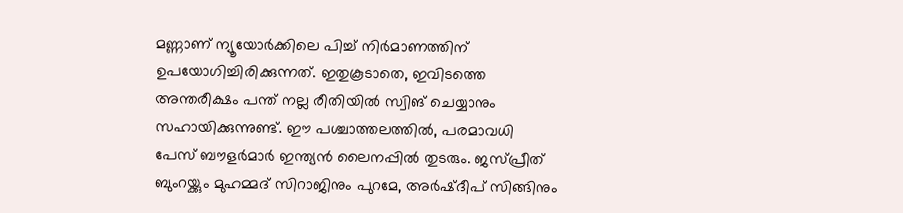മണ്ണാണ് ന്യൂയോർക്കിലെ പിച്ച് നിർമാണത്തിന് ഉപയോഗിച്ചിരിക്കുന്നത്. ഇതുകൂടാതെ, ഇവിടത്തെ അന്തരീക്ഷം പന്ത് നല്ല രീതിയിൽ സ്വിങ് ചെയ്യാനും സഹായിക്കുന്നുണ്ട്. ഈ പശ്ചാത്തലത്തിൽ, പരമാവധി പേസ് ബൗളർമാർ ഇന്ത്യൻ ലൈനപ്പിൽ തുടരും. ജസ്പ്രീത് ബുംറയ്ക്കും മുഹമ്മദ് സിറാജിനും പുറമേ, അർഷ്‌ദീപ് സിങ്ങിനും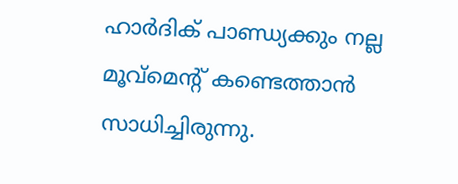ഹാർദിക് പാണ്ഡ്യക്കും നല്ല മൂവ്മെന്‍റ് കണ്ടെത്താൻ സാധിച്ചിരുന്നു.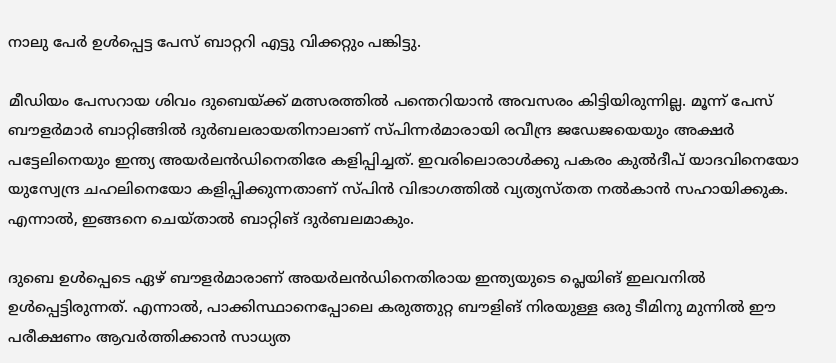നാലു പേർ ഉൾപ്പെട്ട പേസ് ബാറ്ററി എട്ടു വിക്കറ്റും പങ്കിട്ടു.

മീഡിയം പേസറായ ശിവം ദുബെയ്ക്ക് മത്സരത്തിൽ പന്തെറിയാൻ അവസരം കിട്ടിയിരുന്നില്ല. മൂന്ന് പേസ് ബൗളർമാർ ബാറ്റിങ്ങിൽ ദുർബലരായതിനാലാണ് സ്പിന്നർമാരായി രവീന്ദ്ര ജഡേജയെയും അക്ഷർ പട്ടേലിനെയും ഇന്ത്യ അയർലൻഡിനെതിരേ കളിപ്പിച്ചത്. ഇവരിലൊരാൾക്കു പകരം കുൽദീപ് യാദവിനെയോ യുസ്വേന്ദ്ര ചഹലിനെയോ കളിപ്പിക്കുന്നതാണ് സ്പിൻ വിഭാഗത്തിൽ വ്യത്യസ്തത നൽകാൻ സഹായിക്കുക. എന്നാൽ, ഇങ്ങനെ ചെയ്താൽ ബാറ്റിങ് ദുർബലമാകും.

ദുബെ ഉൾപ്പെടെ ഏഴ് ബൗളർമാരാണ് അയർലൻഡിനെതിരായ ഇന്ത്യയുടെ പ്ലെയിങ് ഇലവനിൽ ഉൾപ്പെട്ടിരുന്നത്. എന്നാൽ, പാക്കിസ്ഥാനെപ്പോലെ കരുത്തുറ്റ ബൗളിങ് നിരയുള്ള ഒ‍രു ടീമിനു മുന്നിൽ ഈ പരീക്ഷണം ആവർത്തിക്കാൻ സാധ്യത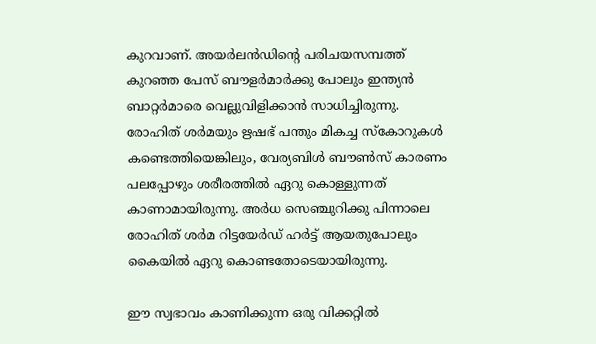കുറവാണ്. അയർലൻഡിന്‍റെ പരിചയസമ്പത്ത് കുറഞ്ഞ പേസ് ബൗളർമാർക്കു പോലും ഇന്ത്യൻ ബാറ്റർമാരെ വെല്ലുവിളിക്കാൻ സാധിച്ചിരുന്നു. രോഹിത് ശർമയും ഋഷഭ് പന്തും മികച്ച സ്കോറുകൾ കണ്ടെത്തിയെങ്കിലും, വേര്യബിൾ ബൗൺസ് കാരണം പലപ്പോഴും ശരീരത്തിൽ ഏറു കൊള്ളുന്നത് കാണാമായിരുന്നു. അർധ സെഞ്ചുറിക്കു പിന്നാലെ രോഹിത് ശർമ റിട്ടയേർഡ് ഹർട്ട് ആയതുപോലും കൈയിൽ ഏറു കൊണ്ടതോടെയായിരുന്നു.

ഈ സ്വഭാവം കാണിക്കുന്ന ഒരു വിക്കറ്റിൽ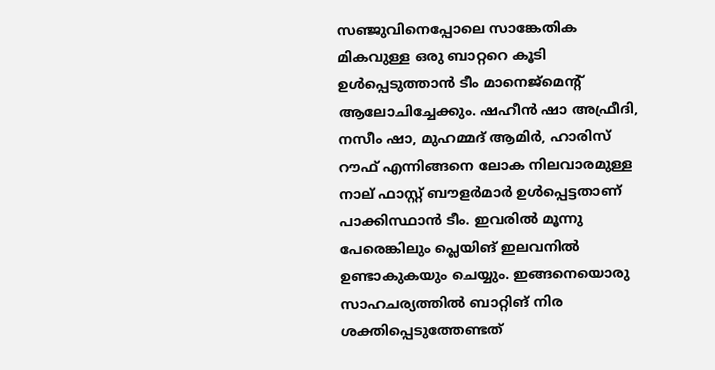സഞ്ജുവിനെപ്പോലെ സാങ്കേതിക മികവുള്ള ഒരു ബാറ്ററെ കൂടി ഉൾപ്പെടുത്താൻ ടീം മാനെജ്മെന്‍റ് ആലോചിച്ചേക്കും. ഷഹീൻ ഷാ അഫ്രീദി, നസീം ഷാ, മുഹമ്മദ് ആമിർ, ഹാരിസ് റൗഫ് എന്നിങ്ങനെ ലോക നിലവാരമുള്ള നാല് ഫാസ്റ്റ് ബൗളർമാർ ഉൾപ്പെട്ടതാണ് പാക്കിസ്ഥാൻ ടീം. ഇവരിൽ മൂന്നു പേരെങ്കിലും പ്ലെയിങ് ഇലവനിൽ ഉണ്ടാകുകയും ചെയ്യും. ഇങ്ങനെയൊരു സാഹചര്യത്തിൽ ബാറ്റിങ് നിര ശക്തിപ്പെടുത്തേണ്ടത്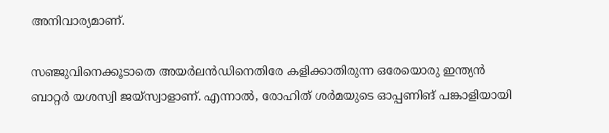അനിവാര്യമാണ്.

സഞ്ജുവിനെക്കൂടാതെ അയർലൻഡിനെതിരേ കളിക്കാതിരുന്ന ഒരേയൊരു ഇന്ത്യൻ ബാറ്റർ യശസ്വി ജയ്സ്വാളാണ്. എന്നാൽ, രോഹിത് ശർമയുടെ ഓപ്പണിങ് പങ്കാളിയായി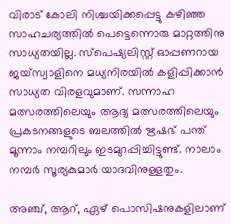വിരാട് കോലി നിശ്ചയിക്കപ്പെട്ടു കഴിഞ്ഞ സാഹചര്യത്തിൽ പെട്ടെന്നൊരു മാറ്റത്തിനു സാധ്യതയില്ല. സ്പെഷ്യലിസ്റ്റ് ഓപ്പണറായ ജയ്സ്വാളിനെ മധ്യനിരയിൽ കളിപ്പിക്കാൻ സാധ്യത വിരളവുമാണ്. സന്നാഹ മത്സരത്തിലെയും ആദ്യ മത്സരത്തിലെയും പ്രകടനങ്ങളുടെ ബലത്തിൽ ഋഷഭ് പന്ത് മൂന്നാം നമ്പറിലും ഇടമുറപ്പിച്ചിട്ടുണ്ട്. നാലാം നമ്പർ സൂര്യകുമാർ യാദവിനുള്ളതും.

അഞ്ച്, ആറ്, ഏഴ് പൊസിഷനുകളിലാണ്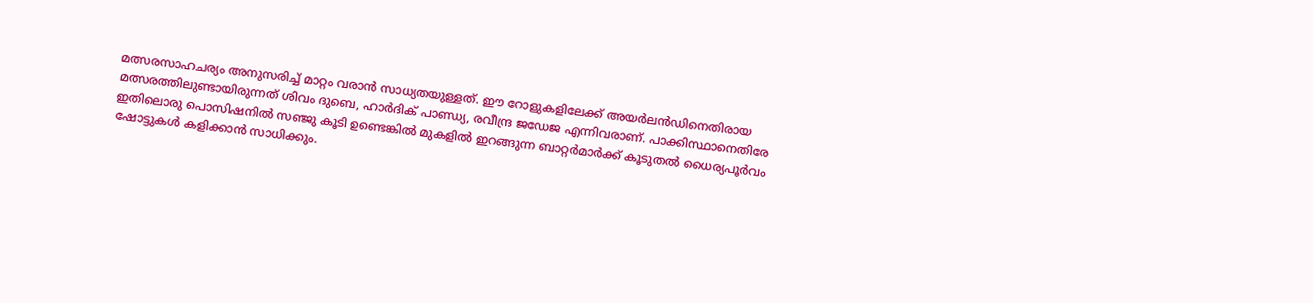മത്സരസാഹചര്യം അനുസരിച്ച് മാറ്റം വരാൻ സാധ്യതയുള്ളത്. ഈ റോളുകളിലേക്ക് അയർലൻഡിനെതിരായ മത്സരത്തിലുണ്ടായിരുന്നത് ശിവം ദുബെ, ഹാർദിക് പാണ്ഡ്യ, രവീന്ദ്ര ജഡേജ എന്നിവരാണ്. പാക്കിസ്ഥാനെതിരേ ഇതിലൊരു പൊസിഷനിൽ സഞ്ജു കൂടി ഉണ്ടെങ്കിൽ മുകളിൽ ഇറങ്ങുന്ന ബാറ്റർമാർക്ക് കൂടുതൽ ധൈര്യപൂർവം ഷോട്ടുകൾ കളിക്കാൻ സാധിക്കും.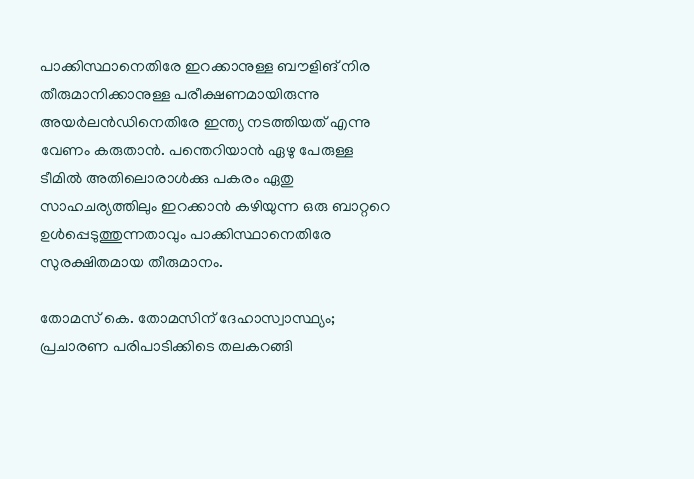പാക്കിസ്ഥാനെതിരേ ഇറക്കാനുള്ള ബൗളിങ് നിര തീരുമാനിക്കാനുള്ള പരീക്ഷണമായിരുന്നു അയർലൻഡിനെതിരേ ഇന്ത്യ നടത്തിയത് എന്നു വേണം കരുതാൻ. പന്തെറിയാൻ ഏഴു പേരുള്ള ടീമിൽ അതിലൊരാൾക്കു പകരം ഏതു സാഹചര്യത്തിലും ഇറക്കാൻ കഴിയുന്ന ഒരു ബാറ്ററെ ഉൾപ്പെടുത്തുന്നതാവും പാക്കിസ്ഥാനെതിരേ സുരക്ഷിതമായ തീരുമാനം.

തോമസ് കെ. തോമസിന് ദേഹാസ്വാസ്ഥ്യം; പ്രചാരണ പരിപാടിക്കിടെ തലകറങ്ങി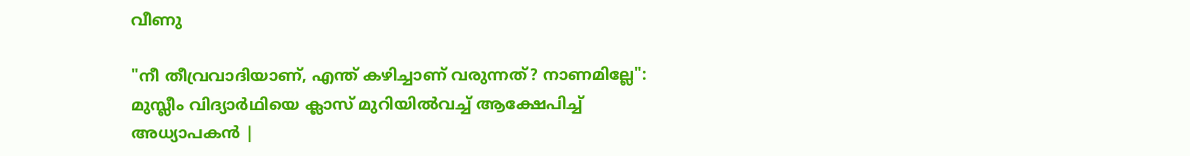വീണു

"നീ തീവ്രവാദിയാണ്, എന്ത് കഴിച്ചാണ് വരുന്നത്‍? നാണമില്ലേ": മുസ്ലീം വിദ്യാർഥിയെ ക്ലാസ് മുറിയിൽവച്ച് ആക്ഷേപിച്ച് അധ്യാപകൻ |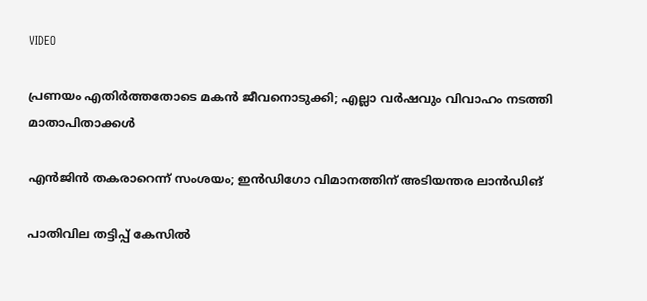VIDEO

പ്രണയം എതിർത്തതോടെ മകൻ ജീവനൊടുക്കി; എല്ലാ വർഷവും വിവാഹം നടത്തി മാതാപിതാക്കൾ

എൻജിൻ തകരാറെന്ന് സംശയം; ഇൻഡിഗോ വിമാനത്തിന് അടിയന്തര ലാൻഡിങ്

പാതിവില തട്ടിപ്പ് കേസിൽ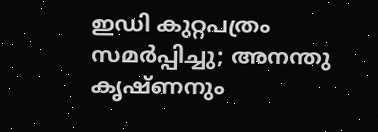ഇഡി കുറ്റപത്രം സമർപ്പിച്ചു; അനന്തു കൃഷ്ണനും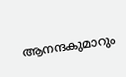ആനന്ദകുമാറും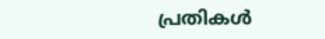പ്രതികൾ